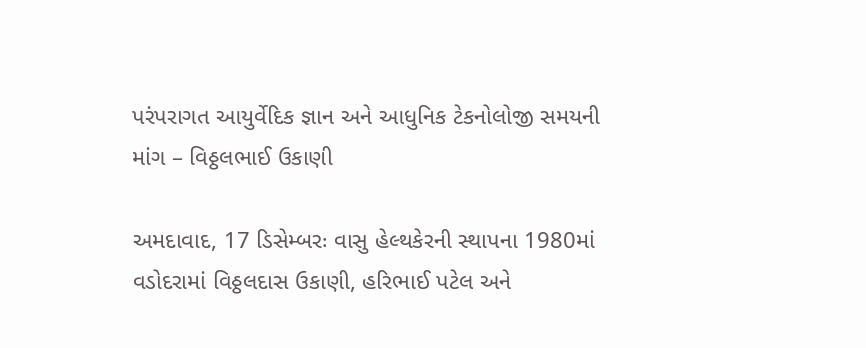પરંપરાગત આયુર્વેદિક જ્ઞાન અને આધુનિક ટેકનોલોજી સમયની માંગ – વિઠ્ઠલભાઈ ઉકાણી

અમદાવાદ, 17 ડિસેમ્બરઃ વાસુ હેલ્થકેરની સ્થાપના 1980માં વડોદરામાં વિઠ્ઠલદાસ ઉકાણી, હરિભાઈ પટેલ અને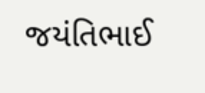જયંતિભાઈ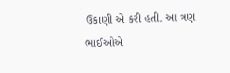ઉકાણી એ કરી હતી. આ ત્રણ ભાઈઓએ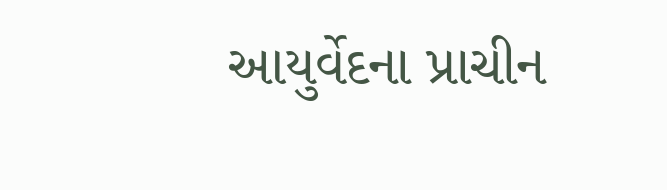આયુર્વેદના પ્રાચીન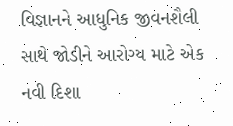વિજ્ઞાનને આધુનિક જીવનશૈલી સાથે જોડીને આરોગ્ય માટે એક નવી દિશા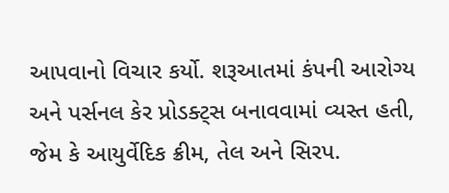આપવાનો વિચાર કર્યો. શરૂઆતમાં કંપની આરોગ્ય અને પર્સનલ કેર પ્રોડક્ટ્સ બનાવવામાં વ્યસ્ત હતી, જેમ કે આયુર્વેદિક ક્રીમ, તેલ અને સિરપ.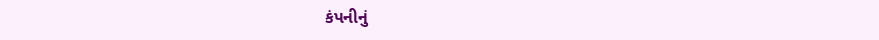કંપનીનું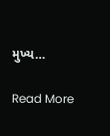મુખ્ય…

Read More